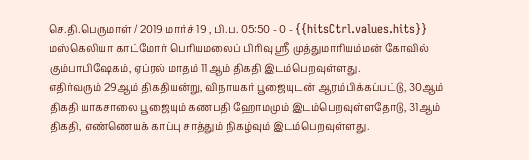செ.தி.பெருமாள் / 2019 மார்ச் 19 , பி.ப. 05:50 - 0 - {{hitsCtrl.values.hits}}
மஸ்கெலியா காட்மோர் பெரியமலைப் பிரிவு ஸ்ரீ முத்துமாரியம்மன் கோவில் கும்பாபிஷேகம், ஏப்ரல் மாதம் 11ஆம் திகதி இடம்பெறவுள்ளது.
எதிர்வரும் 29ஆம் திகதியன்று, விநாயகர் பூஜையுடன் ஆரம்பிக்கப்பட்டு, 30ஆம் திகதி யாகசாலை பூஜையும் கணபதி ஹோமமும் இடம்பெறவுள்ளதோடு, 31ஆம் திகதி, எண்ணெயக் காப்பு சாத்தும் நிகழ்வும் இடம்பெறவுள்ளது.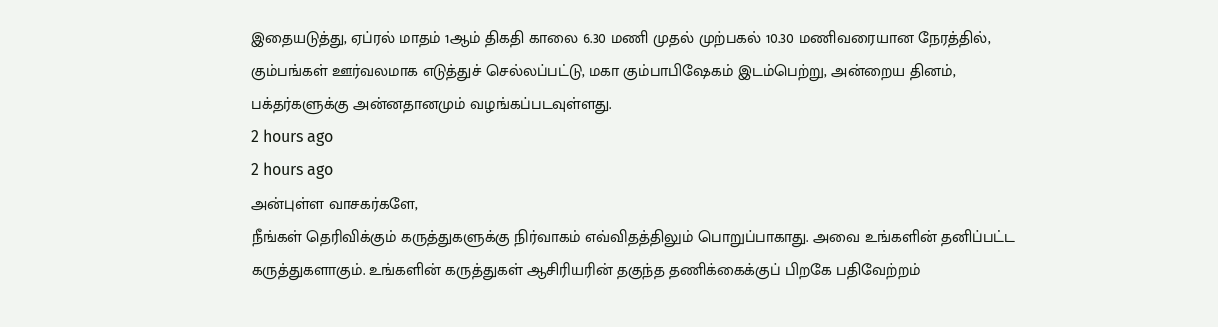இதையடுத்து, ஏப்ரல் மாதம் 1ஆம் திகதி காலை 6.30 மணி முதல் முற்பகல் 10.30 மணிவரையான நேரத்தில், கும்பங்கள் ஊர்வலமாக எடுத்துச் செல்லப்பட்டு, மகா கும்பாபிஷேகம் இடம்பெற்று, அன்றைய தினம், பக்தர்களுக்கு அன்னதானமும் வழங்கப்படவுள்ளது.
2 hours ago
2 hours ago
அன்புள்ள வாசகர்களே,
நீங்கள் தெரிவிக்கும் கருத்துகளுக்கு நிர்வாகம் எவ்விதத்திலும் பொறுப்பாகாது. அவை உங்களின் தனிப்பட்ட கருத்துகளாகும். உங்களின் கருத்துகள் ஆசிரியரின் தகுந்த தணிக்கைக்குப் பிறகே பதிவேற்றம்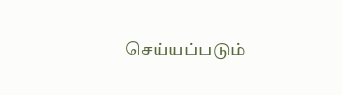செய்யப்படும்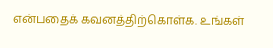என்பதைக் கவனத்திற்கொள்க. உங்கள்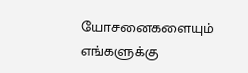யோசனைகளையும் எங்களுக்கு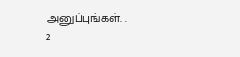அனுப்புங்கள். .
2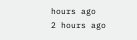hours ago
2 hours ago